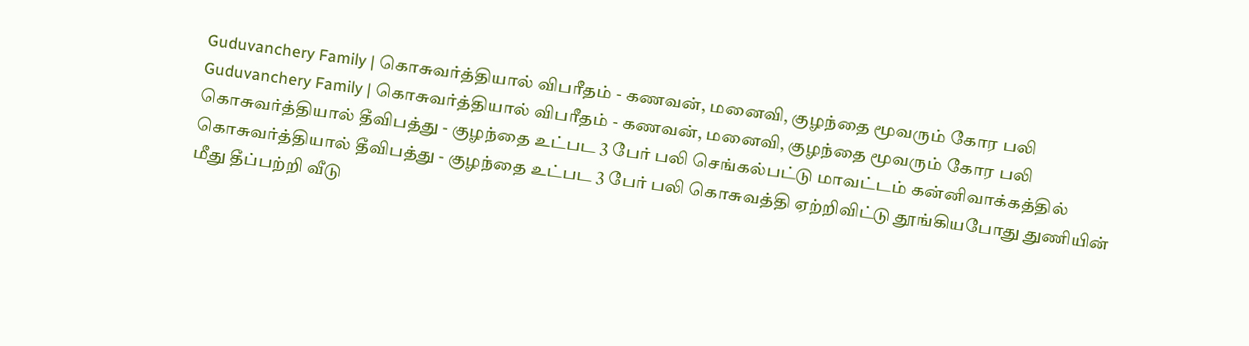Guduvanchery Family | கொசுவர்த்தியால் விபரீதம் - கணவன், மனைவி, குழந்தை மூவரும் கோர பலி
Guduvanchery Family | கொசுவர்த்தியால் விபரீதம் - கணவன், மனைவி, குழந்தை மூவரும் கோர பலி
கொசுவர்த்தியால் தீவிபத்து - குழந்தை உட்பட 3 பேர் பலி செங்கல்பட்டு மாவட்டம் கன்னிவாக்கத்தில் கொசுவர்த்தியால் தீவிபத்து - குழந்தை உட்பட 3 பேர் பலி கொசுவத்தி ஏற்றிவிட்டு தூங்கியபோது துணியின் மீது தீப்பற்றி வீடு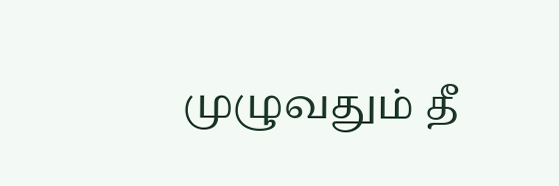முழுவதும் தீ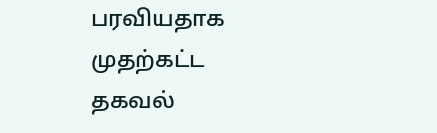பரவியதாக முதற்கட்ட தகவல்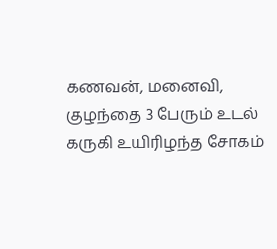கணவன், மனைவி, குழந்தை 3 பேரும் உடல் கருகி உயிரிழந்த சோகம்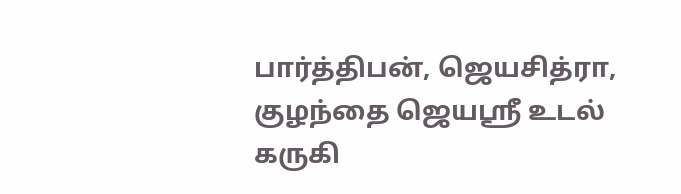பார்த்திபன், ஜெயசித்ரா, குழந்தை ஜெயஸ்ரீ உடல் கருகி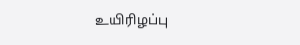உயிரிழப்பு